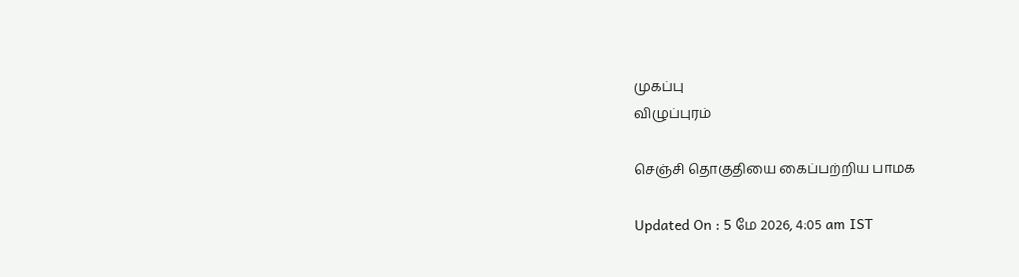முகப்பு
விழுப்புரம்

செஞ்சி தொகுதியை கைப்பற்றிய பாமக

Updated On : 5 மே 2026, 4:05 am IST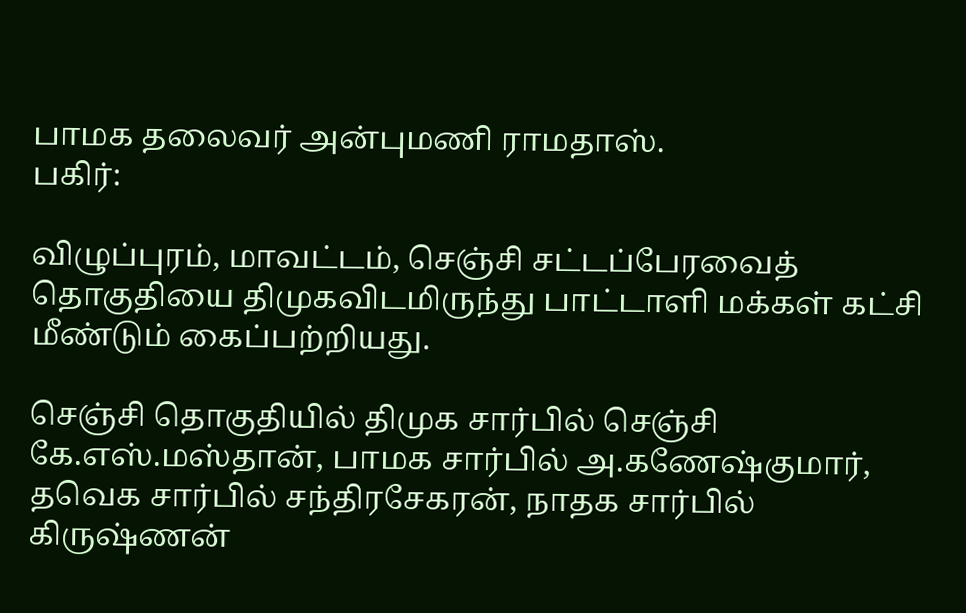பாமக தலைவர் அன்புமணி ராமதாஸ்.
பகிர்:

விழுப்புரம், மாவட்டம், செஞ்சி சட்டப்பேரவைத் தொகுதியை திமுகவிடமிருந்து பாட்டாளி மக்கள் கட்சி மீண்டும் கைப்பற்றியது.

செஞ்சி தொகுதியில் திமுக சார்பில் செஞ்சி கே.எஸ்.மஸ்தான், பாமக சார்பில் அ.கணேஷ்குமார், தவெக சார்பில் சந்திரசேகரன், நாதக சார்பில் கிருஷ்ணன்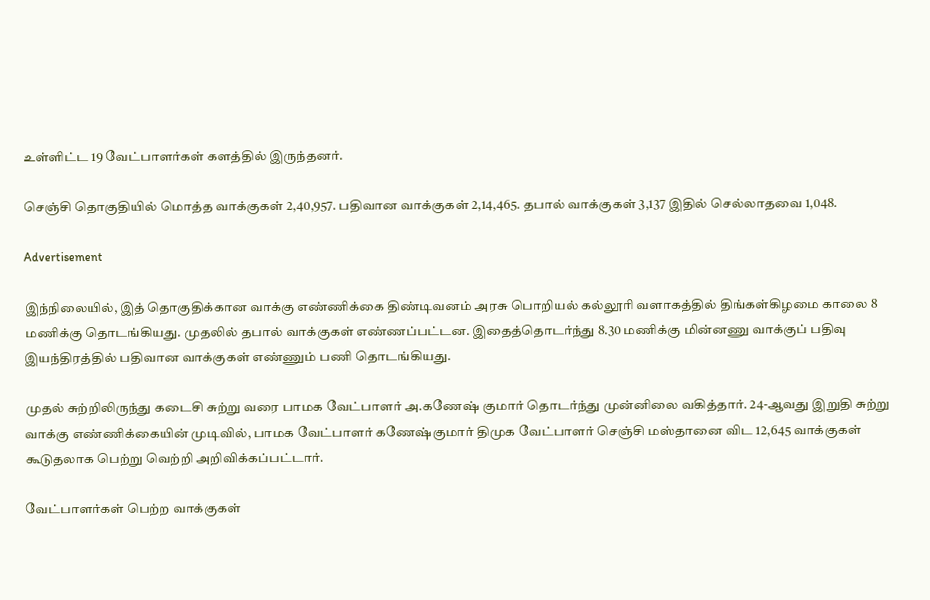உள்ளிட்ட 19 வேட்பாளர்கள் களத்தில் இருந்தனர்.

செஞ்சி தொகுதியில் மொத்த வாக்குகள் 2,40,957. பதிவான வாக்குகள் 2,14,465. தபால் வாக்குகள் 3,137 இதில் செல்லாதவை 1,048.

Advertisement

இந்நிலையில், இத் தொகுதிக்கான வாக்கு எண்ணிக்கை திண்டிவனம் அரசு பொறியல் கல்லூரி வளாகத்தில் திங்கள்கிழமை காலை 8 மணிக்கு தொடங்கியது. முதலில் தபால் வாக்குகள் எண்ணப்பட்டன. இதைத்தொடர்ந்து 8.30 மணிக்கு மின்னணு வாக்குப் பதிவு இயந்திரத்தில் பதிவான வாக்குகள் எண்ணும் பணி தொடங்கியது.

முதல் சுற்றிலிருந்து கடைசி சுற்று வரை பாமக வேட்பாளர் அ.கணேஷ் குமார் தொடர்ந்து முன்னிலை வகித்தார். 24-ஆவது இறுதி சுற்று வாக்கு எண்ணிக்கையின் முடிவில், பாமக வேட்பாளர் கணேஷ்குமார் திமுக வேட்பாளர் செஞ்சி மஸ்தானை விட 12,645 வாக்குகள் கூடுதலாக பெற்று வெற்றி அறிவிக்கப்பட்டார்.

வேட்பாளர்கள் பெற்ற வாக்குகள்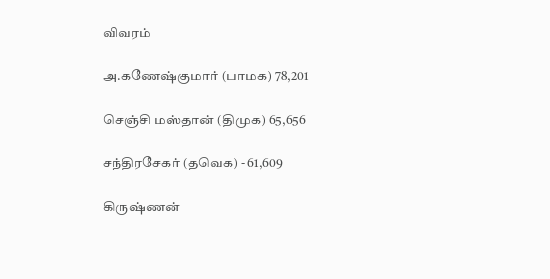விவரம்

அ.கணேஷ்குமார் (பாமக) 78,201

செஞ்சி மஸ்தான் (திமுக) 65,656

சந்திரசேகர் (தவெக) - 61,609

கிருஷ்ணன்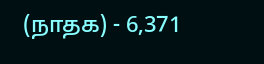(நாதக) - 6,371